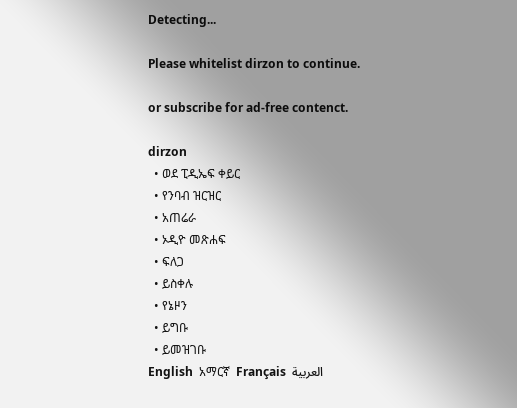Detecting...

Please whitelist dirzon to continue.

or subscribe for ad-free contenct.

dirzon
  • ወደ ፒዲኤፍ ቀይር
  • የንባብ ዝርዝር
  • አጠሬራ
  • ኦዲዮ መጽሐፍ
  • ፍለጋ
  • ይስቀሉ
  • የኔዞን
  • ይግቡ
  • ይመዝገቡ
English  አማርኛ  Français  العربية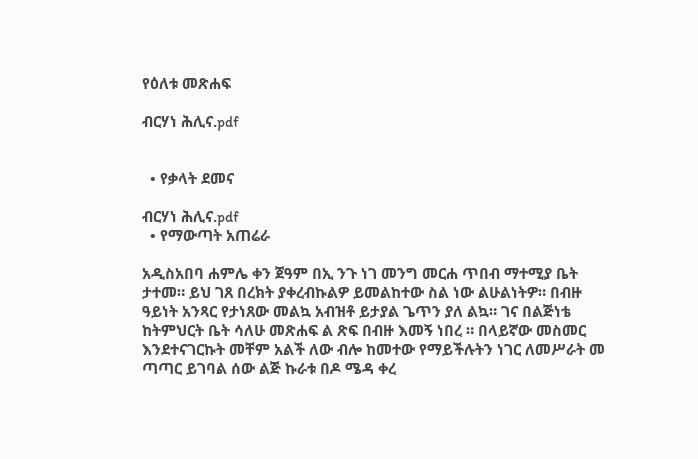የዕለቱ መጽሐፍ

ብርሃነ ሕሊና.pdf


  • የቃላት ደመና

ብርሃነ ሕሊና.pdf
  • የማውጣት አጠሬራ

አዲስአበባ ሐምሌ ቀን ጀዓም በኢ ንጉ ነገ መንግ መርሐ ጥበብ ማተሚያ ቤት ታተመ። ይህ ገጸ በረክት ያቀረብኩልዎ ይመልከተው ስል ነው ልሁልነትዎ። በብዙ ዓይነት አንጻር የታነጸው መልኳ አብዝቶ ይታያል ጌጥን ያለ ልኳ። ገና በልጅነቴ ከትምህርት ቤት ሳለሁ መጽሐፍ ል ጽፍ በብዙ እመኝ ነበረ ። በላይኛው መስመር እንደተናገርኩት መቸም አልች ለው ብሎ ከመተው የማይችሉትን ነገር ለመሥራት መ ጣጣር ይገባል ሰው ልጅ ኩራቱ በዶ ሜዳ ቀረ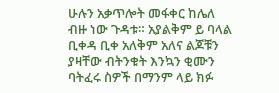ሁሉን አቃጥሎት መፋቀር ከሌለ ብዙ ነው ጉዳቱ። አያልቅም ይ ባላል ቢቀዳ ቢቀ አለቅም አለና ልጆቹን ያዛቸው ብትንቁት እንኳን ቂሙን ባትፈሩ ስዎች በማንም ላይ ክፉ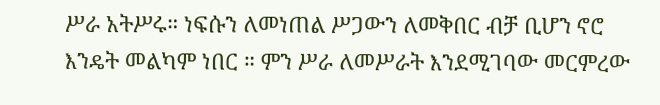ሥራ አትሥሩ። ነፍሱን ለመነጠል ሥጋውን ለመቅበር ብቻ ቢሆን ኖሮ እንዴት መልካም ነበር ። ምን ሥራ ለመሥራት እንደሚገባው መርምረው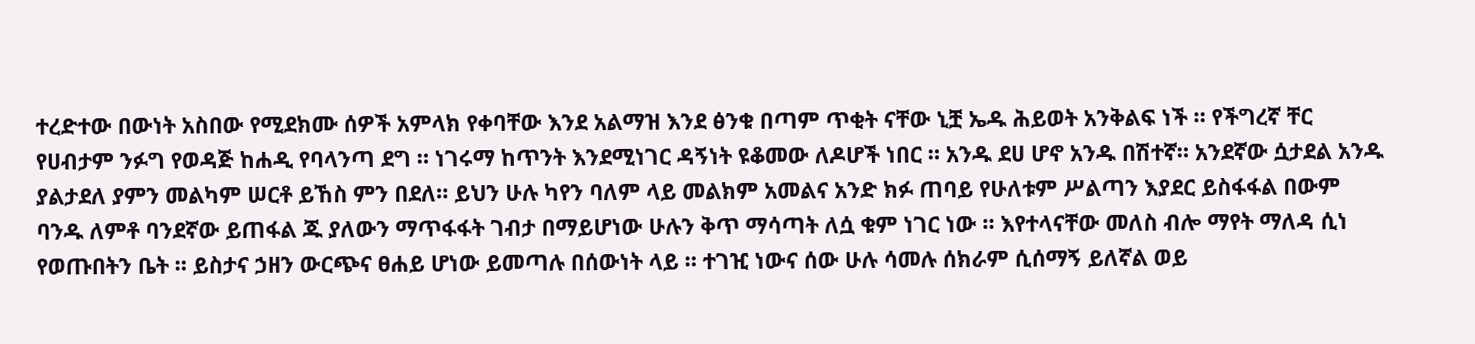ተረድተው በውነት አስበው የሚደክሙ ሰዎች አምላክ የቀባቸው እንደ አልማዝ እንደ ፅንቁ በጣም ጥቂት ናቸው ኒቿ ኤዱ ሕይወት አንቅልፍ ነች ። የችግረኛ ቸር የሀብታም ንፉግ የወዳጅ ከሐዲ የባላንጣ ደግ ። ነገሩማ ከጥንት እንደሚነገር ዳኝነት ዩቆመው ለዶሆች ነበር ። አንዱ ደሀ ሆኖ አንዱ በሽተኛ። አንደኛው ሷታደል አንዱ ያልታደለ ያምን መልካም ሠርቶ ይኸስ ምን በደለ። ይህን ሁሉ ካየን ባለም ላይ መልክም አመልና አንድ ክፉ ጠባይ የሁለቱም ሥልጣን እያደር ይስፋፋል በውም ባንዱ ለምቶ ባንደኛው ይጠፋል ጁ ያለውን ማጥፋፋት ገብታ በማይሆነው ሁሉን ቅጥ ማሳጣት ለሷ ቁም ነገር ነው ። እየተላናቸው መለስ ብሎ ማየት ማለዳ ሲነ የወጡበትን ቤት ። ይስታና ኃዘን ውርጭና ፀሐይ ሆነው ይመጣሉ በሰውነት ላይ ። ተገዢ ነውና ሰው ሁሉ ሳመሉ ሰክራም ሲሰማኝ ይለኛል ወይ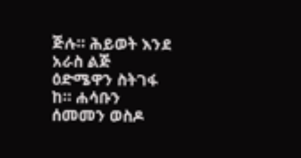ጅሉ። ሕይወት እንደ አራስ ልጅ ዕድሜዋን ስትገፋ ከ። ሐሳቡን ሰመመን ወስዶ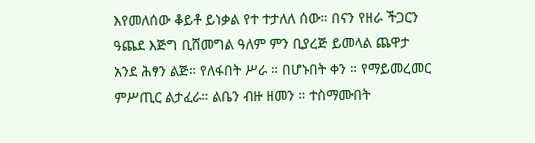እየመለሰው ቆይቶ ይነቃል የተ ተታለለ ሰው። በናን የዘራ ችጋርን ዓጨደ እጅግ ቢሸመግል ዓለም ምን ቢያረጅ ይመላል ጨዋታ አንደ ሕፃን ልጅ። የለፋበት ሥራ ። በሆኑበት ቀን ። የማይመረመር ምሥጢር ልታፈራ። ልቤን ብዙ ዘመን ። ተስማሙበት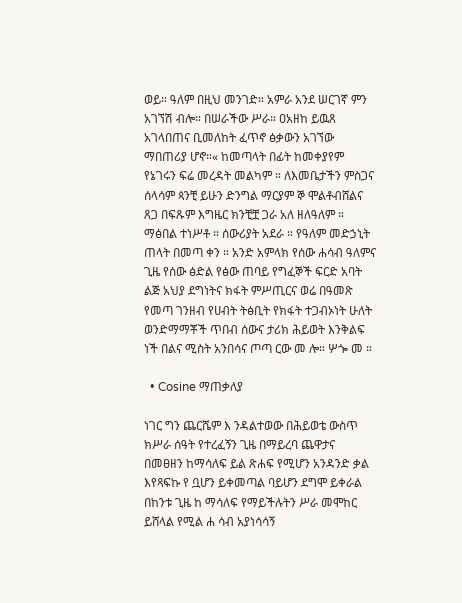ወይ። ዓለም በዚህ መንገድ። አምራ አንደ ሠርገኛ ምን አገኘሽ ብሎ። በሠራችው ሥራ። ዐአዘከ ይዉጸ አገላበጠና ቢመለከት ፈጥኖ ፅቃውን አገኘው ማበጠሪያ ሆኖ።« ከመጣላት በፊት ከመቀያየም የኔገሩን ፍሬ መረዳት መልካም ። ለእመቤታችን ምስጋና ሰላሳም ጳንቺ ይሁን ድንግል ማርያም ኞ ሞልቶብሸልና ጸጋ በፍጹም እግዜር ክንቺቿ ጋራ አለ ዘለዓለም ። ማፅበል ተነሥቶ ። ሰውሪያት አደራ ። የዓለም መድኃኒት ጠላት በመጣ ቀን ። አንድ አምላክ የሰው ሐሳብ ዓለምና ጊዜ የሰው ፅድል የፅው ጠባይ የግፈኞች ፍርድ አባት ልጅ አህያ ደግነትና ክፋት ምሥጢርና ወሬ በዓመጽ የመጣ ገንዘብ የሀብት ትፅቢት የክፋት ተጋብኦነት ሁለት ወንድማማቾች ጥበብ ሰውና ታሪክ ሕይወት እንቅልፍ ነች በልና ሚስት አንበሳና ጦጣ ርው መ ሎ። ሦጐ መ ።

  • Cosine ማጠቃለያ

ነገር ግን ጨርሼም እ ንዳልተወው በሕይወቴ ውስጥ ክሥራ ሰዓት የተረፈኝን ጊዜ በማይረባ ጨዋታና በመፀዘን ከማሳለፍ ይል ጽሐፍ የሚሆን አንዳንድ ቃል እየጻፍኩ የ ቧሆን ይቀመጣል ባይሆን ደግሞ ይቀራል በከንቱ ጊዜ ከ ማሳለፍ የማይችሉትን ሥራ መሞከር ይሸላል የሚል ሐ ሳብ አያነሳሳኝ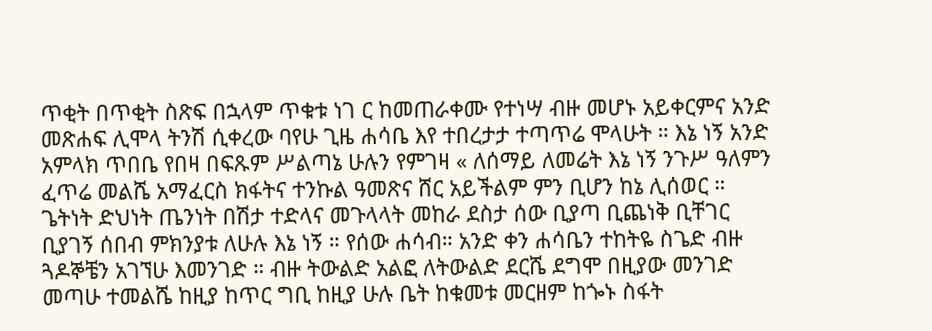ጥቂት በጥቂት ስጽፍ በኋላም ጥቁቱ ነገ ር ከመጠራቀሙ የተነሣ ብዙ መሆኑ አይቀርምና አንድ መጽሐፍ ሊሞላ ትንሽ ሲቀረው ባየሁ ጊዜ ሐሳቤ እየ ተበረታታ ተጣጥሬ ሞላሁት ። እኔ ነኝ አንድ አምላክ ጥበቤ የበዛ በፍጹም ሥልጣኔ ሁሉን የምገዛ « ለሰማይ ለመሬት እኔ ነኝ ንጉሥ ዓለምን ፈጥሬ መልሼ አማፈርስ ክፋትና ተንኩል ዓመጽና ሸር አይችልም ምን ቢሆን ከኔ ሊሰወር ። ጌትነት ድህነት ጤንነት በሽታ ተድላና መጉላላት መከራ ደስታ ሰው ቢያጣ ቢጨነቅ ቢቸገር ቢያገኝ ሰበብ ምክንያቱ ለሁሉ እኔ ነኝ ። የሰው ሐሳብ። አንድ ቀን ሐሳቤን ተከትዬ ስጌድ ብዙ ጓዶኞቼን አገኘሁ እመንገድ ። ብዙ ትውልድ አልፎ ለትውልድ ደርሼ ደግሞ በዚያው መንገድ መጣሁ ተመልሼ ከዚያ ከጥር ግቢ ከዚያ ሁሉ ቤት ከቁመቱ መርዘም ከጐኑ ስፋት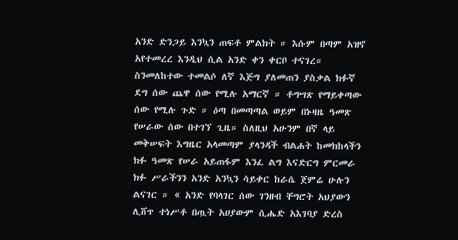አንድ ድንጋይ እንኳን ጠፍቶ ምልክት ። እሱም በጣም አዝኖ አየተመረረ እንዲህ ሲል አንድ ቀን ቀርቦ ተናገረ። ስንመለከተው ተመልሶ ለኛ እጅግ ያለመጠን ያስቃል ክፉኛ ደግ ሰው ጨዋ ሰው የሚሉ አማርኛ ። ቶግሣጽ የማይቀጣው ሰው የሚሉ ጉድ ። ዕጣ በመጣጣል ወይም በኑዛዜ ዓመጽ የሠራው ሰው በተገኘ ጊዜ። ስለዚህ አሁንም በኛ ላይ መቅሠፍት እግዜር አላመጣም ያላንዳች ብልሐት ከመክከላችን ክፉ ዓመጽ የሠራ አይጠፋም እንፈ ልግ እናድርግ ምርመራ ክፉ ሥራችንን አንድ አንኳን ሳይቀር ከራሴ ጀምሬ ሁሉን ልናገር ። « አንድ የባላገር ሰው ገንዘብ ቸግሮት አህያውን ሊሸጥ ተነሥቶ በጧት አሀያውም ሲሔድ አእገባያ ድረስ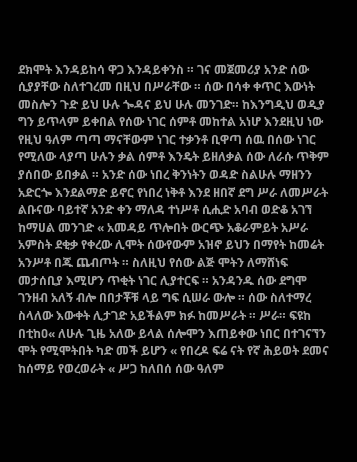ደክሞት እንዳይከሳ ዋጋ እንዳይቀንስ ። ገና መጀመሪያ አንድ ሰው ሲያያቸው ስለተገረመ በዚህ በሥራቸው ። ሰው በሳቀ ቀጥር እውነት መስሎን ጉድ ይህ ሁሉ ጐዳና ይህ ሁሉ መንገድ። ከእንግዲህ ወዲያ ግን ይጥላም ይቀበል የሰው ነገር ሰምቶ መከተል አነሆ እንደዚህ ነው የዚህ ዓለም ጣጣ ማናቸውም ነገር ተቃንቶ ቢዋጣ ሰዉ በሰው ነገር የሚለው ላያጣ ሁሉን ቃል ሰምቶ እንዴት ይዘለቃል ሰው ለራሱ ጥቅም ያሰበው ይበቃል ። አንድ ሰው ነበረ ቅንነትን ወዳድ ስልሁሉ ማዘንን አድርጐ እንደልማድ ይኖር የነበረ ነቅቶ እንደ ዘበኛ ደግ ሥራ ለመሥራት ልቡናው ባይተኛ አንድ ቀን ማለዳ ተነሥቶ ሲሒድ አባብ ወድቆ አገኘ ከማሀል መንገድ « አመዳይ ጥሎበት ውርጭ አቆራምይት አሥራ አምስት ደቂቃ የቀረው ሊሞት ሰውየውም አዝኖ ይህን በማየት ከመሬት አንሥቶ በጁ ጨብጦት ። ስለዚህ የሰው ልጅ ሞትን ለማሸነፍ መታሰቢያ እሚሆን ጥቂት ነገር ሊያተርፍ ። አንዳንዱ ሰው ደግሞ ገንዘብ አለኝ ብሎ በበታቾቹ ላይ ግፍ ሲሠራ ውሎ ። ሰው ስለተማረ ስላለው እውቀት ሊታገድ አይችልም ክፉ ከመሥራት ። ሥራ። ፍዩከ በቲከዐ« ለሁሉ ጊዜ አለው ይላል ሰሎሞን እጠይቀው ነበር በተገናኘን ሞት የሚሞትበት ካድ መች ይሆን « የበረዶ ፍሬ ናት የኛ ሕይወት ደመና ከሰማይ የወረወራት « ሥጋ ከለበሰ ሰው ዓለም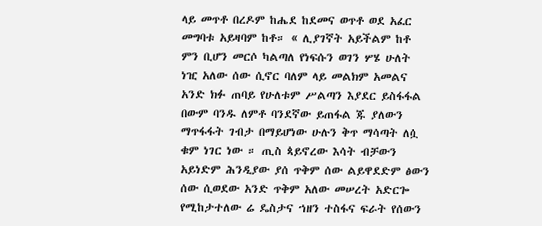ላይ መጥቶ በረዶም ከሔደ ከደመና ወጥቶ ወደ አፈር መግባቱ አይዛባም ከቶ። « ሊያገኛት አይችልም ከቶ ምን ቢሆን መርሶ ካልጣለ የነፍሱን ወገን ሦሄ ሁለት ነዢ አለው ሰው ሲኖር ባለም ላይ መልክም አመልና አንድ ክፉ ጠባይ የሁለቱም ሥልጣን እያደር ይስፋፋል በውም ባንዱ ለምቶ ባንደኛው ይጠፋል ጁ ያለውን ማጥፋፋት ገብታ በማይሆነው ሁሉን ቅጥ ማሳጣት ለሷ ቁም ነገር ነው ። ጢስ ጳይኖረው እሳት ብቻውን አይነድም ሕንዲያው ያሰ ጥቅም ሰው ልይዋደድም ፅውን ሰው ሲወደው አንድ ጥቅም አለው መሠረት አድርጐ የሚከታተለው ሬ ዴስታና ኀዘን ተስፋና ፍራት የሰውን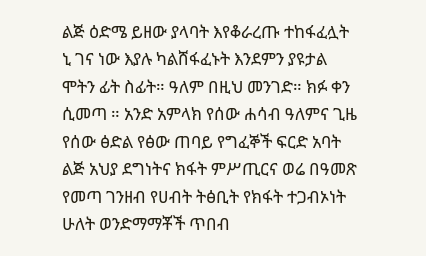ልጅ ዕድሜ ይዘው ያላባት እየቆራረጡ ተከፋፈሏት ኒ ገና ነው እያሉ ካልሸፋፈኑት እንደምን ያዩታል ሞትን ፊት ስፊት። ዓለም በዚህ መንገድ። ክፉ ቀን ሲመጣ ። አንድ አምላክ የሰው ሐሳብ ዓለምና ጊዜ የሰው ፅድል የፅው ጠባይ የግፈኞች ፍርድ አባት ልጅ አህያ ደግነትና ክፋት ምሥጢርና ወሬ በዓመጽ የመጣ ገንዘብ የሀብት ትፅቢት የክፋት ተጋብኦነት ሁለት ወንድማማቾች ጥበብ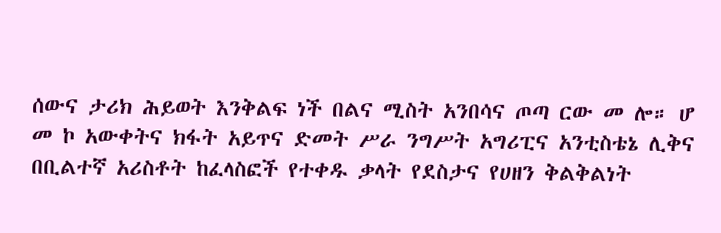ሰውና ታሪክ ሕይወት እንቅልፍ ነች በልና ሚስት አንበሳና ጦጣ ርው መ ሎ። ሆ መ ኮ አውቀትና ክፋት አይጥና ድመት ሥራ ንግሥት አግሪፒና አንቲስቴኔ ሊቅና በቢልተኛ አሪስቶት ከፈላስፎች የተቀዱ ቃላት የደስታና የሀዘን ቅልቅልነት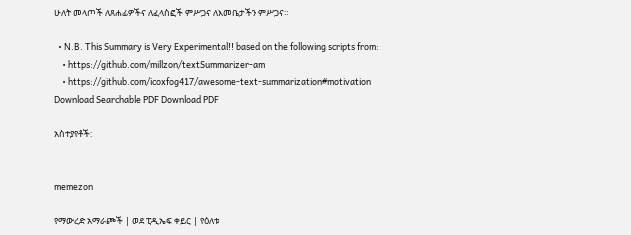ሁለት መላጦች ለጸሐፊዎችና ለፈላስፎች ምሥጋና ለእመቤታችን ምሥጋና።

  • N.B. This Summary is Very Experimental!! based on the following scripts from:
    • https://github.com/millzon/textSummarizer-am
    • https://github.com/icoxfog417/awesome-text-summarization#motivation
Download Searchable PDF Download PDF

አስተያየቶች:


memezon

የማውረድ አማራጮች | ወደ ፒዲኤፍ ቀይር | የዕለቱ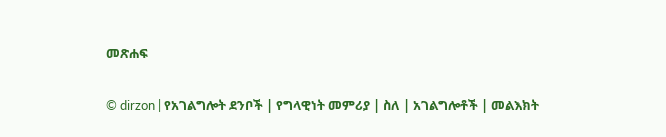መጽሐፍ

© dirzon | የአገልግሎት ደንቦች | የግላዊነት መምሪያ | ስለ | አገልግሎቶች | መልእክት